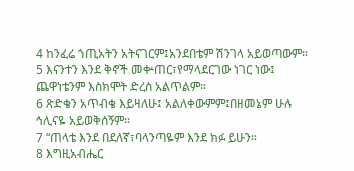4 ከንፈሬ ኀጢአትን አትናገርም፤አንደበቴም ሽንገላ አይወጣውም።
5 እናንተን እንደ ቅኖች መቍጠር፣የማላደርገው ነገር ነው፤ ጨዋነቴንም እስክሞት ድረስ አልጥልም።
6 ጽድቄን አጥብቄ እይዛለሁ፤ አልለቀውምም፤በዘመኔም ሁሉ ኅሊናዬ አይወቅሰኝም።
7 “ጠላቴ እንደ በደለኛ፣ባላንጣዬም እንደ ክፉ ይሁን።
8 እግዚአብሔር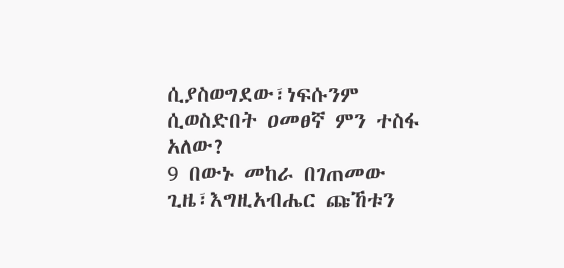ሲያስወግደው፣ነፍሱንም ሲወስድበት ዐመፀኛ ምን ተስፋ አለው?
9 በውኑ መከራ በገጠመው ጊዜ፣እግዚአብሔር ጩኸቱን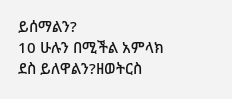ይሰማልን?
10 ሁሉን በሚችል አምላክ ደስ ይለዋልን?ዘወትርስ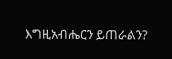እግዚአብሔርን ይጠራልን?